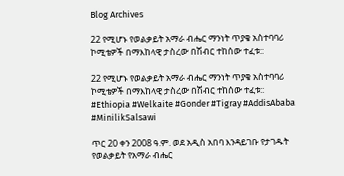Blog Archives

22 የሚሆኑ የወልቃይት አማራ ብሔር ማንነት ጥያቄ አስተባባሪ ኮሚቴዎች በማእከላዊ ታስረው በሽብር ተከሰው ተፈቱ::

22 የሚሆኑ የወልቃይት አማራ ብሔር ማንነት ጥያቄ አስተባባሪ ኮሚቴዎች በማእከላዊ ታስረው በሽብር ተከሰው ተፈቱ::
#Ethiopia #Welkaite #Gonder #Tigray #AddisAbaba #MinilikSalsawi

ጥር 20 ቀን 2008 ዓ.ም. ወደ አዲስ አበባ እንዳይገቡ የታገዱት የወልቃይት የአማራ ብሔር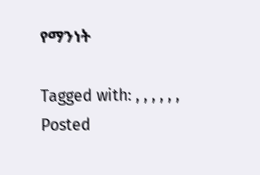የማንነት

Tagged with: , , , , , ,
Posted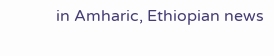in Amharic, Ethiopian news